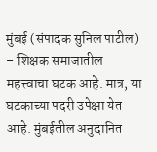मुंबई (संपादक सुनिल पाटील) – शिक्षक समाजातील महत्त्वाचा घटक आहे. मात्र, या घटकाच्या पदरी उपेक्षा येत आहे. मुंबईतील अनुदानित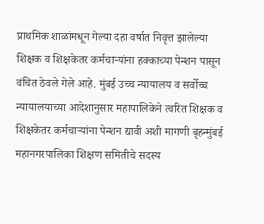प्राथमिक शाळांमधून गेल्या दहा वर्षात निवृत्त झालेल्या शिक्षक व शिक्षकेतर कर्मचाऱ्यांना हक्काच्या पेन्शन पासून वंचित ठेवले गेले आहे. मुंबई उच्च न्यायालय व सर्वोच्च न्यायालयाच्या आदेशानुसार महापालिकेने त्वरित शिक्षक व शिक्षकेतर कर्मचाऱ्यांना पेन्शन द्यावी अशी मागणी बृहन्मुंबई महानगरपालिका शिक्षण समितीचे सदस्य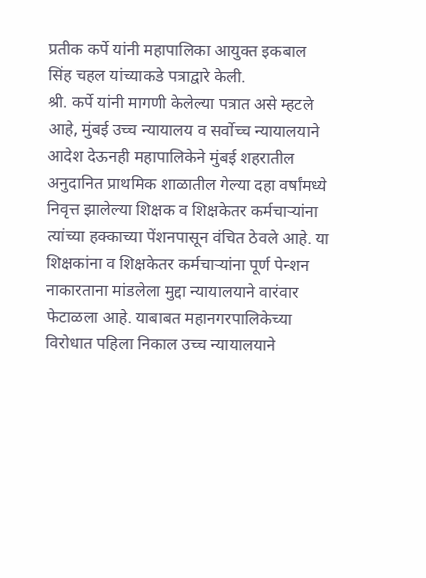प्रतीक कर्पे यांनी महापालिका आयुक्त इकबाल सिंह चहल यांच्याकडे पत्राद्वारे केली.
श्री. कर्पे यांनी मागणी केलेल्या पत्रात असे म्हटले आहे, मुंबई उच्च न्यायालय व सर्वोच्च न्यायालयाने आदेश देऊनही महापालिकेने मुंबई शहरातील अनुदानित प्राथमिक शाळातील गेल्या दहा वर्षांमध्ये निवृत्त झालेल्या शिक्षक व शिक्षकेतर कर्मचाऱ्यांना त्यांच्या हक्काच्या पेंशनपासून वंचित ठेवले आहे. या शिक्षकांना व शिक्षकेतर कर्मचाऱ्यांना पूर्ण पेन्शन नाकारताना मांडलेला मुद्दा न्यायालयाने वारंवार फेटाळला आहे. याबाबत महानगरपालिकेच्या विरोधात पहिला निकाल उच्च न्यायालयाने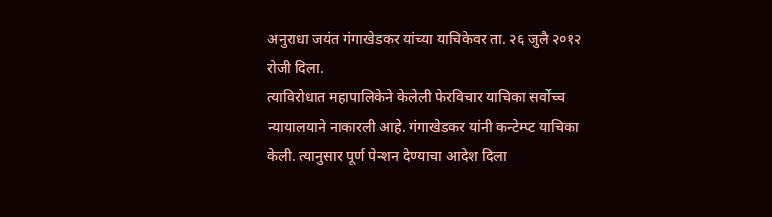अनुराधा जयंत गंगाखेडकर यांच्या याचिकेवर ता. २६ जुलै २०१२ रोजी दिला.
त्याविरोधात महापालिकेने केलेली फेरविचार याचिका सर्वोच्च न्यायालयाने नाकारली आहे. गंगाखेडकर यांनी कन्टेम्प्ट याचिका केली. त्यानुसार पूर्ण पेन्शन देण्याचा आदेश दिला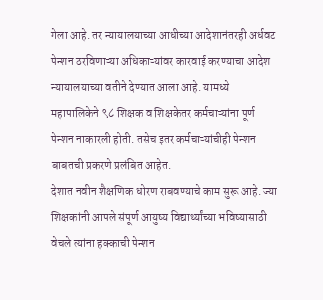गेला आहे. तर न्यायालयाच्या आधीच्या आदेशानंतरही अर्धवट पेन्शन ठरविणाऱ्या अधिकाऱ्यांवर कारवाई करण्याचा आदेश न्यायालयाच्या वतीने देण्यात आला आहे. यामध्ये महापालिकेने ९८ शिक्षक व शिक्षकेतर कर्मचाऱ्यांना पूर्ण पेन्शन नाकारली होती. तसेच इतर कर्मचाऱ्यांचीही पेन्शन बाबतची प्रकरणे प्रलंबित आहेत.
देशात नवीन शैक्षणिक धोरण राबवण्याचे काम सुरू आहे. ज्या शिक्षकांनी आपले संपूर्ण आयुष्य विद्यार्थ्यांच्या भविष्यासाठी वेचले त्यांना हक्काची पेन्शन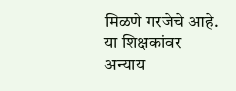मिळणे गरजेचे आहे. या शिक्षकांवर अन्याय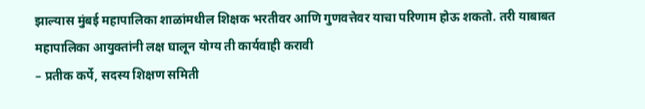झाल्यास मुंबई महापालिका शाळांमधील शिक्षक भरतीवर आणि गुणवत्तेवर याचा परिणाम होऊ शकतो. तरी याबाबत महापालिका आयुक्तांनी लक्ष घालून योग्य ती कार्यवाही करावी
– प्रतीक कर्पे, सदस्य शिक्षण समिती